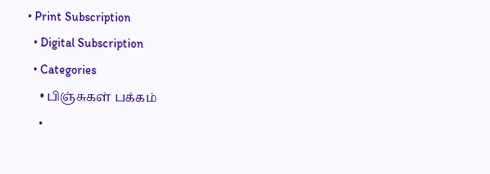• Print Subscription
  • Digital Subscription
  • Categories
    • பிஞ்சுகள் பக்கம்
    •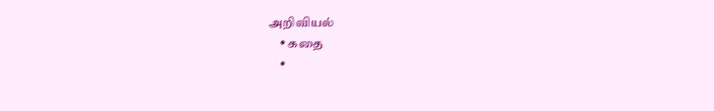அறிவியல்
    • கதை
    •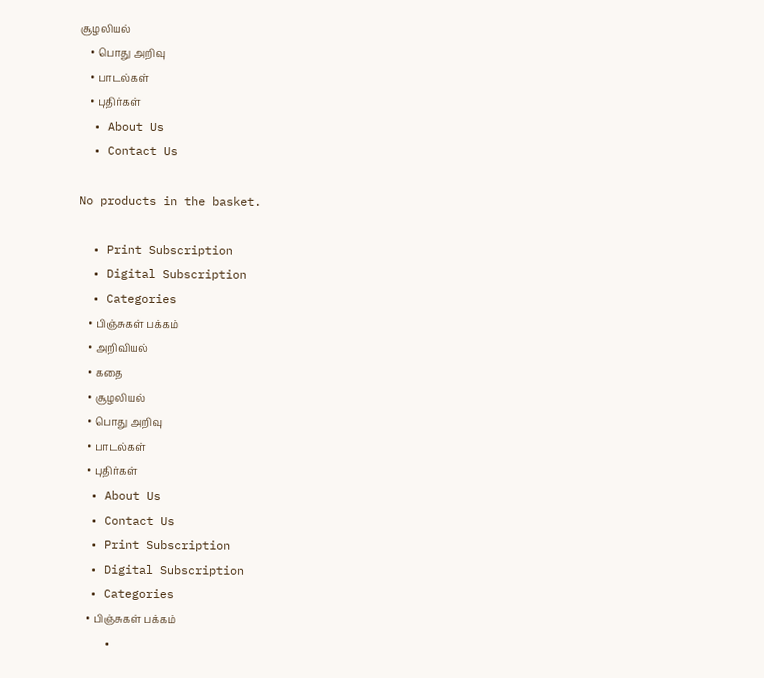சூழலியல்
    • பொது அறிவு
    • பாடல்கள்
    • புதிர்கள்
  • About Us
  • Contact Us

No products in the basket.

  • Print Subscription
  • Digital Subscription
  • Categories
    • பிஞ்சுகள் பக்கம்
    • அறிவியல்
    • கதை
    • சூழலியல்
    • பொது அறிவு
    • பாடல்கள்
    • புதிர்கள்
  • About Us
  • Contact Us
  • Print Subscription
  • Digital Subscription
  • Categories
    • பிஞ்சுகள் பக்கம்
    •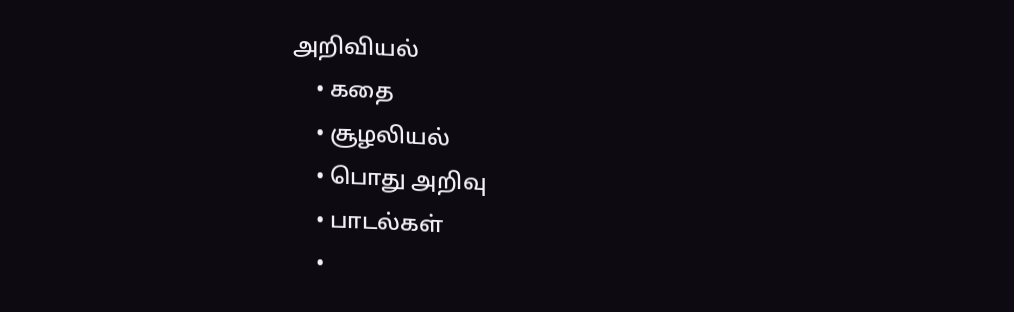அறிவியல்
    • கதை
    • சூழலியல்
    • பொது அறிவு
    • பாடல்கள்
    •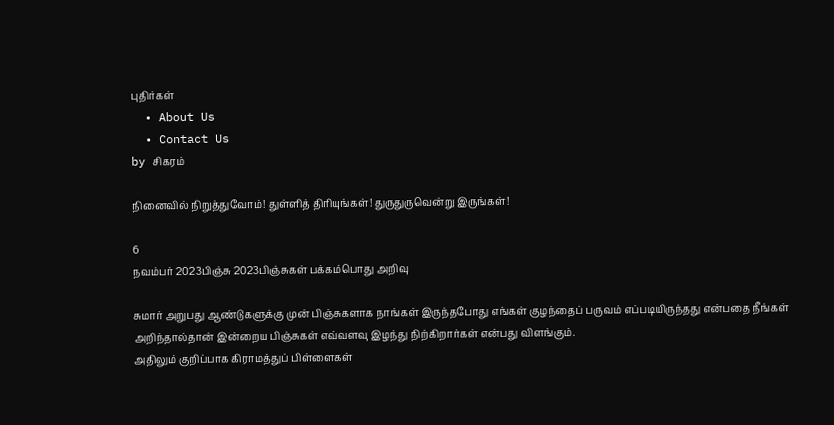புதிர்கள்
  • About Us
  • Contact Us
by சிகரம்

நினைவில் நிறுத்துவோம்! துள்ளித் திரியுங்கள்! துருதுருவென்று இருங்கள்!

6
நவம்பர் 2023பிஞ்சு 2023பிஞ்சுகள் பக்கம்பொது அறிவு

சுமார் அறுபது ஆண்டுகளுக்கு முன் பிஞ்சுகளாக நாங்கள் இருந்தபோது எங்கள் குழந்தைப் பருவம் எப்படியிருந்தது என்பதை நீங்கள் அறிந்தால்தான் இன்றைய பிஞ்சுகள் எவ்வளவு இழந்து நிற்கிறார்கள் என்பது விளங்கும்.
அதிலும் குறிப்பாக கிராமத்துப் பிள்ளைகள்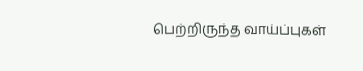பெற்றிருந்த வாய்ப்புகள்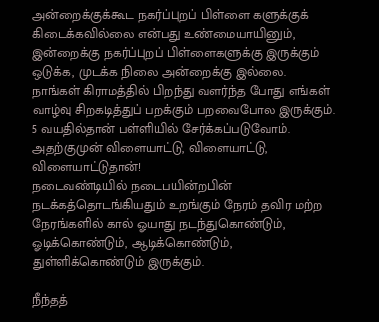அன்றைக்குக்கூட நகர்ப்புறப் பிள்ளை களுக்குக் கிடைக்கவில்லை என்பது உண்மையாயினும், இன்றைக்கு நகர்ப்புறப் பிள்ளைகளுக்கு இருக்கும் ஒடுக்க, முடக்க நிலை அன்றைக்கு இல்லை.
நாங்கள் கிராமத்தில் பிறந்து வளர்ந்த போது எங்கள் வாழ்வு சிறகடித்துப் பறக்கும் பறவைபோல இருக்கும். 5 வயதில்தான் பள்ளியில் சேர்க்கப்படுவோம். அதற்குமுன் விளையாட்டு, விளையாட்டு, விளையாட்டுதான்!
நடைவண்டியில் நடைபயின்றபின் நடக்கத்தொடங்கியதும் உறங்கும் நேரம் தவிர மற்ற நேரங்களில் கால் ஓயாது நடந்துகொண்டும், ஓடிக்கொண்டும், ஆடிக்கொண்டும்,  துள்ளிக்கொண்டும் இருக்கும்.

நீந்தத்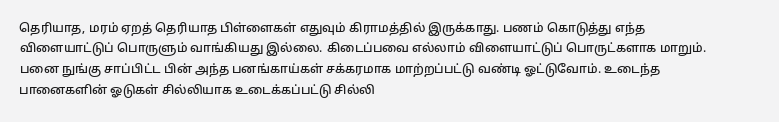தெரியாத, மரம் ஏறத் தெரியாத பிள்ளைகள் எதுவும் கிராமத்தில் இருக்காது. பணம் கொடுத்து எந்த விளையாட்டுப் பொருளும் வாங்கியது இல்லை. கிடைப்பவை எல்லாம் விளையாட்டுப் பொருட்களாக மாறும்.
பனை நுங்கு சாப்பிட்ட பின் அந்த பனங்காய்கள் சக்கரமாக மாற்றப்பட்டு வண்டி ஓட்டுவோம். உடைந்த பானைகளின் ஓடுகள் சில்லியாக உடைக்கப்பட்டு சில்லி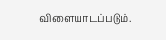விளையாடப்படும்.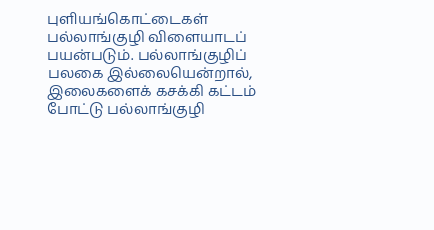புளியங்கொட்டைகள் பல்லாங்குழி விளையாடப் பயன்படும். பல்லாங்குழிப் பலகை இல்லையென்றால், இலைகளைக் கசக்கி கட்டம் போட்டு பல்லாங்குழி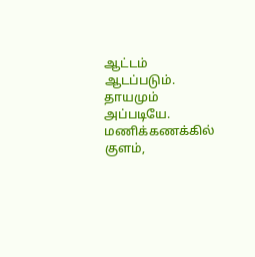ஆட்டம் ஆடப்படும். தாயமும் அப்படியே.
மணிக்கணக்கில் குளம்,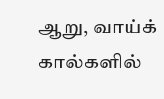ஆறு, வாய்க் கால்களில்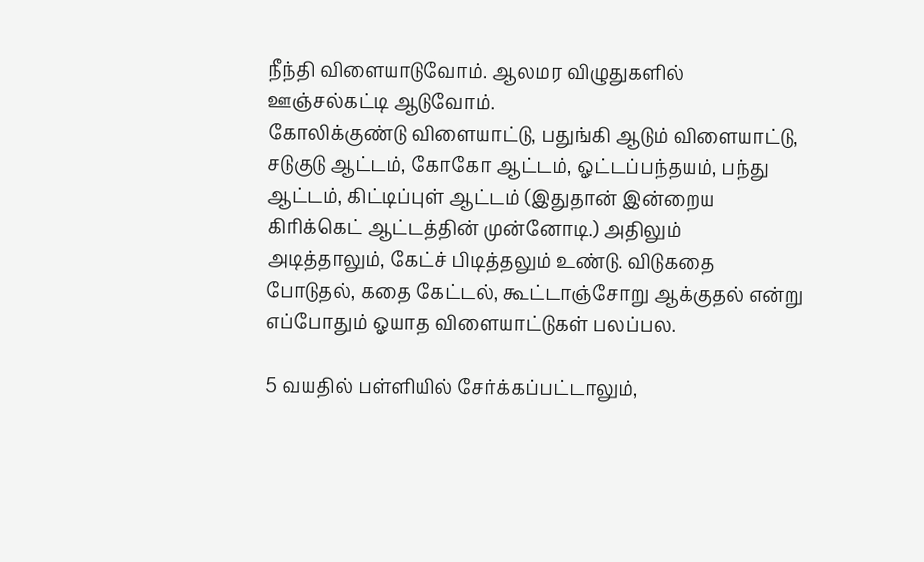நீந்தி விளையாடுவோம். ஆலமர விழுதுகளில் ஊஞ்சல்கட்டி ஆடுவோம்.
கோலிக்குண்டு விளையாட்டு, பதுங்கி ஆடும் விளையாட்டு, சடுகுடு ஆட்டம், கோகோ ஆட்டம், ஓட்டப்பந்தயம், பந்து ஆட்டம், கிட்டிப்புள் ஆட்டம் (இதுதான் இன்றைய கிரிக்கெட் ஆட்டத்தின் முன்னோடி.) அதிலும் அடித்தாலும், கேட்ச் பிடித்தலும் உண்டு. விடுகதை போடுதல், கதை கேட்டல், கூட்டாஞ்சோறு ஆக்குதல் என்று எப்போதும் ஓயாத விளையாட்டுகள் பலப்பல.

5 வயதில் பள்ளியில் சேர்க்கப்பட்டாலும்,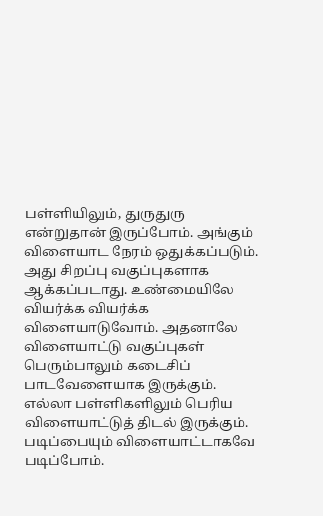பள்ளியிலும், துருதுரு என்றுதான் இருப்போம். அங்கும் விளையாட நேரம் ஒதுக்கப்படும். அது சிறப்பு வகுப்புகளாக ஆக்கப்படாது. உண்மையிலே வியர்க்க வியர்க்க விளையாடுவோம். அதனாலே விளையாட்டு வகுப்புகள் பெரும்பாலும் கடைசிப் பாடவேளையாக இருக்கும். எல்லா பள்ளிகளிலும் பெரிய விளையாட்டுத் திடல் இருக்கும்.
படிப்பையும் விளையாட்டாகவே படிப்போம்.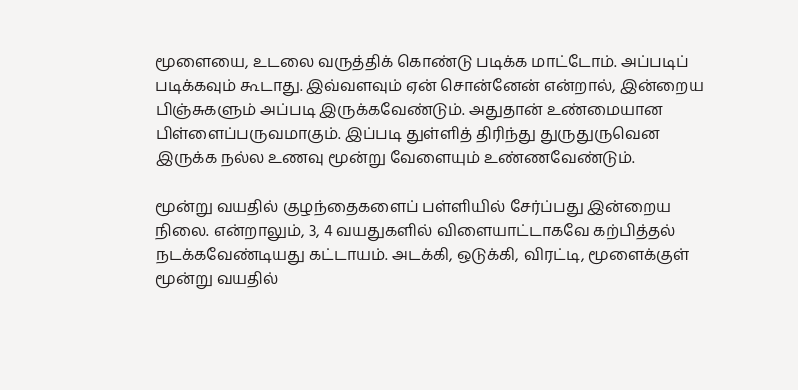மூளையை, உடலை வருத்திக் கொண்டு படிக்க மாட்டோம். அப்படிப் படிக்கவும் கூடாது. இவ்வளவும் ஏன் சொன்னேன் என்றால், இன்றைய பிஞ்சுகளும் அப்படி இருக்கவேண்டும். அதுதான் உண்மையான பிள்ளைப்பருவமாகும். இப்படி துள்ளித் திரிந்து துருதுருவென இருக்க நல்ல உணவு மூன்று வேளையும் உண்ணவேண்டும்.

மூன்று வயதில் குழந்தைகளைப் பள்ளியில் சேர்ப்பது இன்றைய நிலை. என்றாலும், 3, 4 வயதுகளில் விளையாட்டாகவே கற்பித்தல் நடக்கவேண்டியது கட்டாயம். அடக்கி, ஒடுக்கி, விரட்டி, மூளைக்குள் மூன்று வயதில்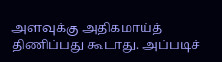அளவுக்கு அதிகமாய்த் திணிப்பது கூடாது. அப்படிச்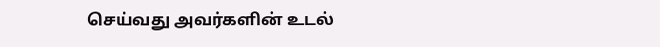செய்வது அவர்களின் உடல்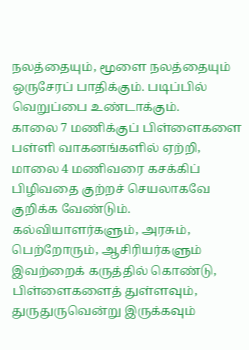நலத்தையும், மூளை நலத்தையும் ஒருசேரப் பாதிக்கும். படிப்பில் வெறுப்பை உண்டாக்கும்.
காலை 7 மணிக்குப் பிள்ளைகளை பள்ளி வாகனங்களில் ஏற்றி, மாலை 4 மணிவரை கசக்கிப் பிழிவதை குற்றச் செயலாகவே குறிக்க வேண்டும். கல்வியாளர்களும், அரசும், பெற்றோரும், ஆசிரியர்களும் இவற்றைக் கருத்தில் கொண்டு, பிள்ளைகளைத் துள்ளவும், துருதுருவென்று இருக்கவும்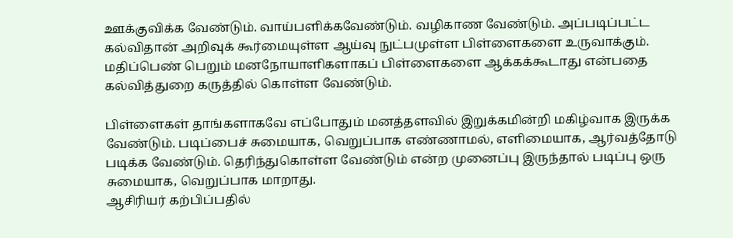ஊக்குவிக்க வேண்டும். வாய்பளிக்கவேண்டும். வழிகாண வேண்டும். அப்படிப்பட்ட கல்விதான் அறிவுக் கூர்மையுள்ள ஆய்வு நுட்பமுள்ள பிள்ளைகளை உருவாக்கும். மதிப்பெண் பெறும் மனநோயாளிகளாகப் பிள்ளைகளை ஆக்கக்கூடாது என்பதை கல்வித்துறை கருத்தில் கொள்ள வேண்டும்.

பிள்ளைகள் தாங்களாகவே எப்போதும் மனத்தளவில் இறுக்கமின்றி மகிழ்வாக இருக்க வேண்டும். படிப்பைச் சுமையாக, வெறுப்பாக எண்ணாமல், எளிமையாக, ஆர்வத்தோடு படிக்க வேண்டும். தெரிந்துகொள்ள வேண்டும் என்ற முனைப்பு இருந்தால் படிப்பு ஒரு சுமையாக, வெறுப்பாக மாறாது.
ஆசிரியர் கற்பிப்பதில்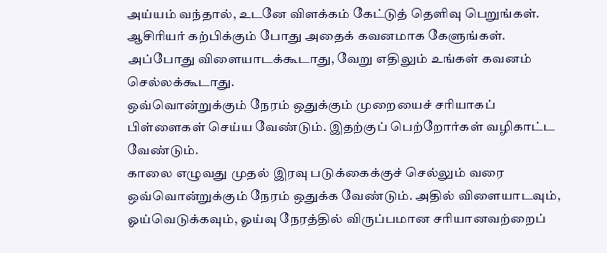அய்யம் வந்தால், உடனே விளக்கம் கேட்டுத் தெளிவு பெறுங்கள். ஆசிரியர் கற்பிக்கும் போது அதைக் கவனமாக கேளுங்கள். அப்போது விளையாடக்கூடாது, வேறு எதிலும் உங்கள் கவனம் செல்லக்கூடாது.
ஒவ்வொன்றுக்கும் நேரம் ஒதுக்கும் முறையைச் சரியாகப் பிள்ளைகள் செய்ய வேண்டும். இதற்குப் பெற்றோர்கள் வழிகாட்ட வேண்டும்.
காலை எழுவது முதல் இரவு படுக்கைக்குச் செல்லும் வரை ஒவ்வொன்றுக்கும் நேரம் ஒதுக்க வேண்டும். அதில் விளையாடவும், ஓய்வெடுக்கவும், ஓய்வு நேரத்தில் விருப்பமான சரியானவற்றைப்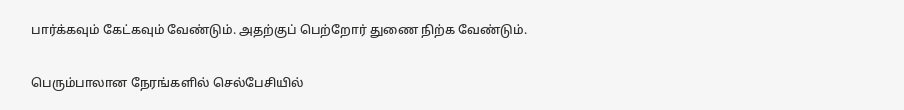பார்க்கவும் கேட்கவும் வேண்டும். அதற்குப் பெற்றோர் துணை நிற்க வேண்டும்.

பெரும்பாலான நேரங்களில் செல்பேசியில்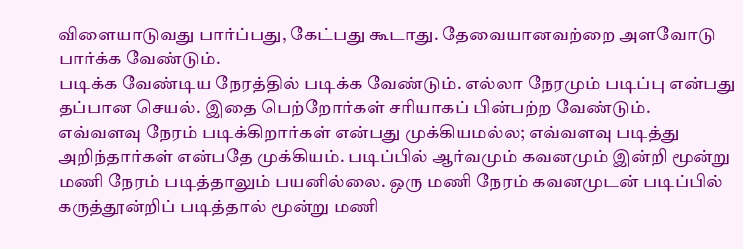விளையாடுவது பார்ப்பது, கேட்பது கூடாது. தேவையானவற்றை அளவோடு பார்க்க வேண்டும்.
படிக்க வேண்டிய நேரத்தில் படிக்க வேண்டும். எல்லா நேரமும் படிப்பு என்பது தப்பான செயல். இதை பெற்றோர்கள் சரியாகப் பின்பற்ற வேண்டும்.
எவ்வளவு நேரம் படிக்கிறார்கள் என்பது முக்கியமல்ல; எவ்வளவு படித்து அறிந்தார்கள் என்பதே முக்கியம். படிப்பில் ஆர்வமும் கவனமும் இன்றி மூன்று மணி நேரம் படித்தாலும் பயனில்லை. ஒரு மணி நேரம் கவனமுடன் படிப்பில் கருத்தூன்றிப் படித்தால் மூன்று மணி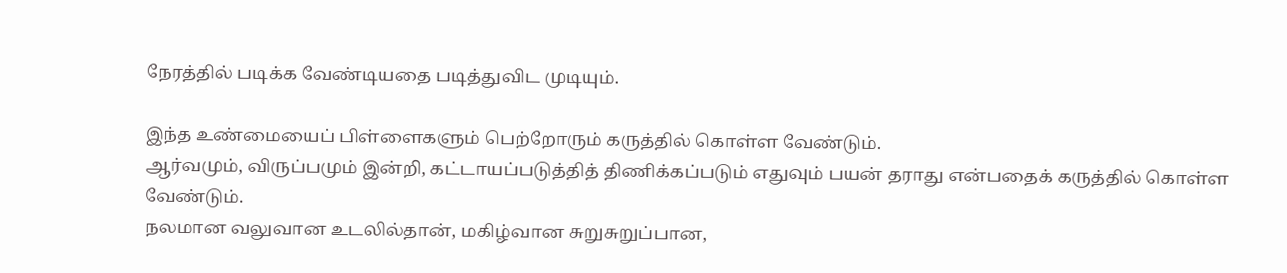நேரத்தில் படிக்க வேண்டியதை படித்துவிட முடியும்.

இந்த உண்மையைப் பிள்ளைகளும் பெற்றோரும் கருத்தில் கொள்ள வேண்டும்.
ஆர்வமும், விருப்பமும் இன்றி, கட்டாயப்படுத்தித் திணிக்கப்படும் எதுவும் பயன் தராது என்பதைக் கருத்தில் கொள்ள வேண்டும்.
நலமான வலுவான உடலில்தான், மகிழ்வான சுறுசுறுப்பான,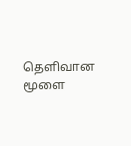தெளிவான மூளை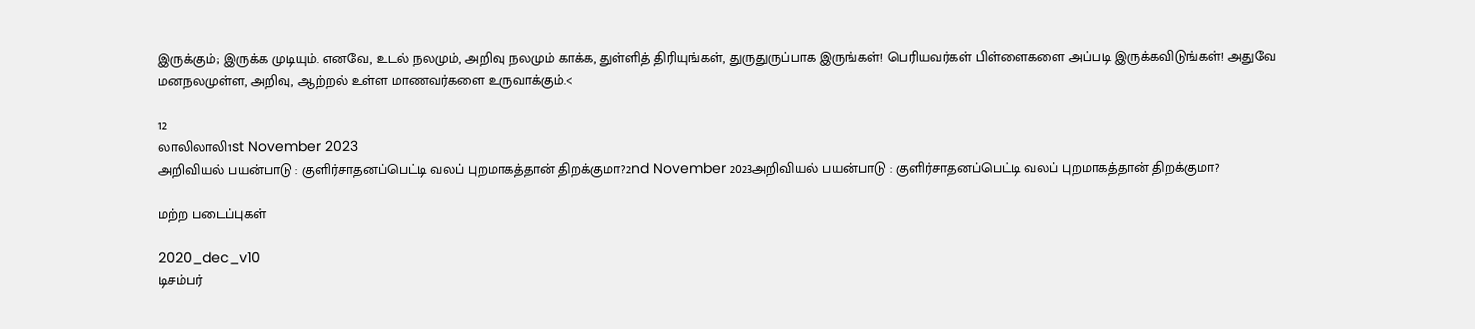இருக்கும்; இருக்க முடியும். எனவே, உடல் நலமும், அறிவு நலமும் காக்க, துள்ளித் திரியுங்கள், துருதுருப்பாக இருங்கள்! பெரியவர்கள் பிள்ளைகளை அப்படி இருக்கவிடுங்கள்! அதுவே மனநலமுள்ள, அறிவு, ஆற்றல் உள்ள மாணவர்களை உருவாக்கும்.<

12
லாலிலாலி1st November 2023
அறிவியல் பயன்பாடு : குளிர்சாதனப்பெட்டி வலப் புறமாகத்தான் திறக்குமா?2nd November 2023அறிவியல் பயன்பாடு : குளிர்சாதனப்பெட்டி வலப் புறமாகத்தான் திறக்குமா?

மற்ற படைப்புகள்

2020_dec_v10
டிசம்பர்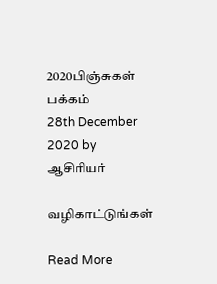2020பிஞ்சுகள் பக்கம்
28th December 2020 by ஆசிரியர்

வழிகாட்டுங்கள்

Read More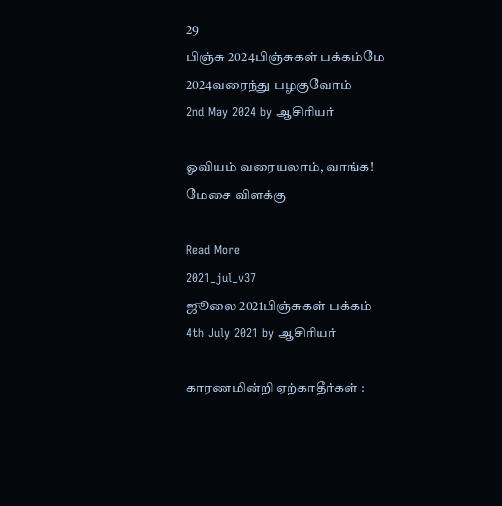29
பிஞ்சு 2024பிஞ்சுகள் பக்கம்மே 2024வரைந்து பழகுவோம்
2nd May 2024 by ஆசிரியர்

ஓவியம் வரையலாம், வாங்க! மேசை விளக்கு

Read More
2021_jul_v37
ஜூலை 2021பிஞ்சுகள் பக்கம்
4th July 2021 by ஆசிரியர்

காரணமின்றி ஏற்காதீர்கள் :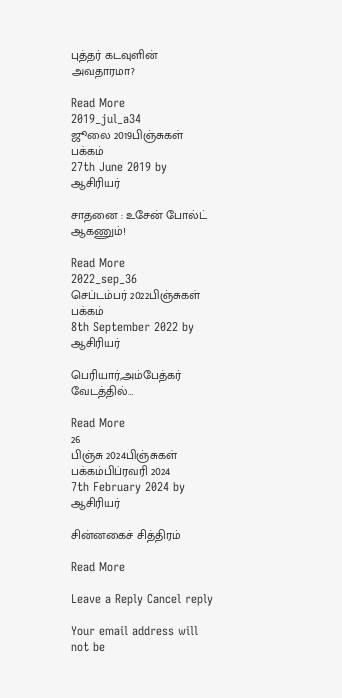புத்தர் கடவுளின் அவதாரமா?

Read More
2019_jul_a34
ஜூலை 2019பிஞ்சுகள் பக்கம்
27th June 2019 by ஆசிரியர்

சாதனை : உசேன் போல்ட் ஆகணும்!

Read More
2022_sep_36
செப்டம்பர் 2022பிஞ்சுகள் பக்கம்
8th September 2022 by ஆசிரியர்

பெரியார்,அம்பேத்கர் வேடத்தில்…

Read More
26
பிஞ்சு 2024பிஞ்சுகள் பக்கம்பிப்ரவரி 2024
7th February 2024 by ஆசிரியர்

சின்னகைச் சித்திரம்

Read More

Leave a Reply Cancel reply

Your email address will not be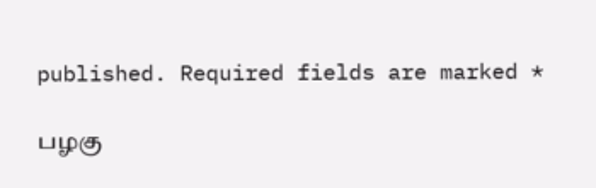published. Required fields are marked *

பழகு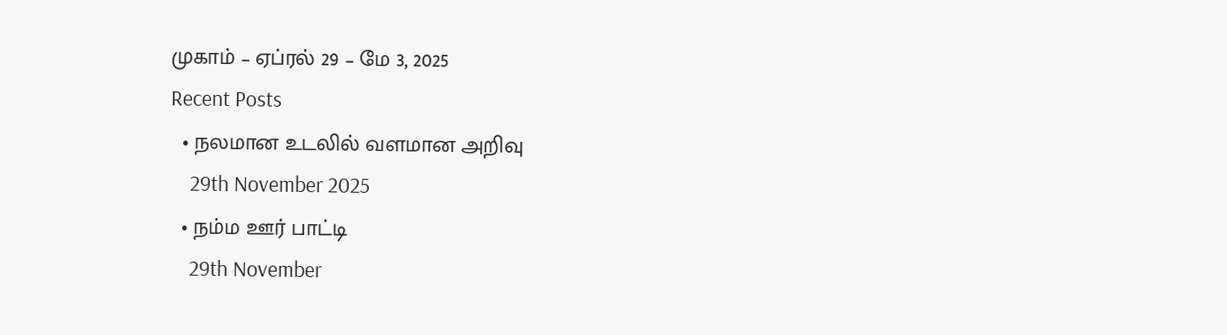முகாம் – ஏப்ரல் 29 – மே 3, 2025
Recent Posts
  • நலமான உடலில் வளமான அறிவு
    29th November 2025
  • நம்ம ஊர் பாட்டி
    29th November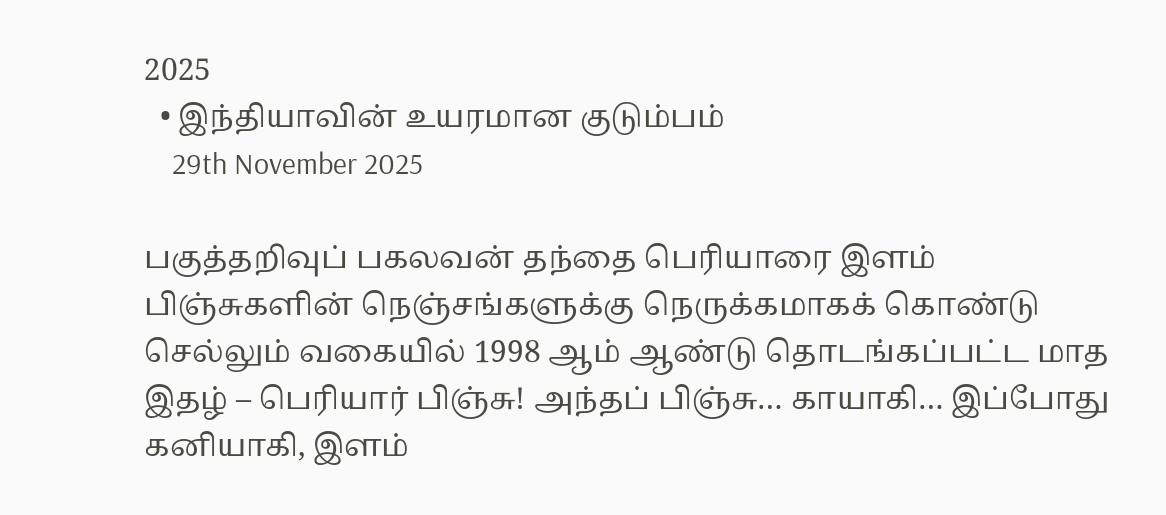2025
  • இந்தியாவின் உயரமான குடும்பம்
    29th November 2025

பகுத்தறிவுப் பகலவன் தந்தை பெரியாரை இளம் பிஞ்சுகளின் நெஞ்சங்களுக்கு நெருக்கமாகக் கொண்டு செல்லும் வகையில் 1998 ஆம் ஆண்டு தொடங்கப்பட்ட மாத இதழ் – பெரியார் பிஞ்சு! அந்தப் பிஞ்சு… காயாகி… இப்போது கனியாகி, இளம்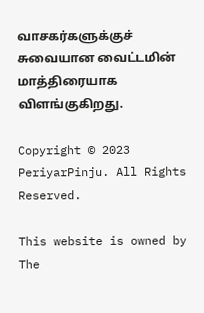வாசகர்களுக்குச் சுவையான வைட்டமின் மாத்திரையாக விளங்குகிறது.

Copyright © 2023 PeriyarPinju. All Rights Reserved.

This website is owned by The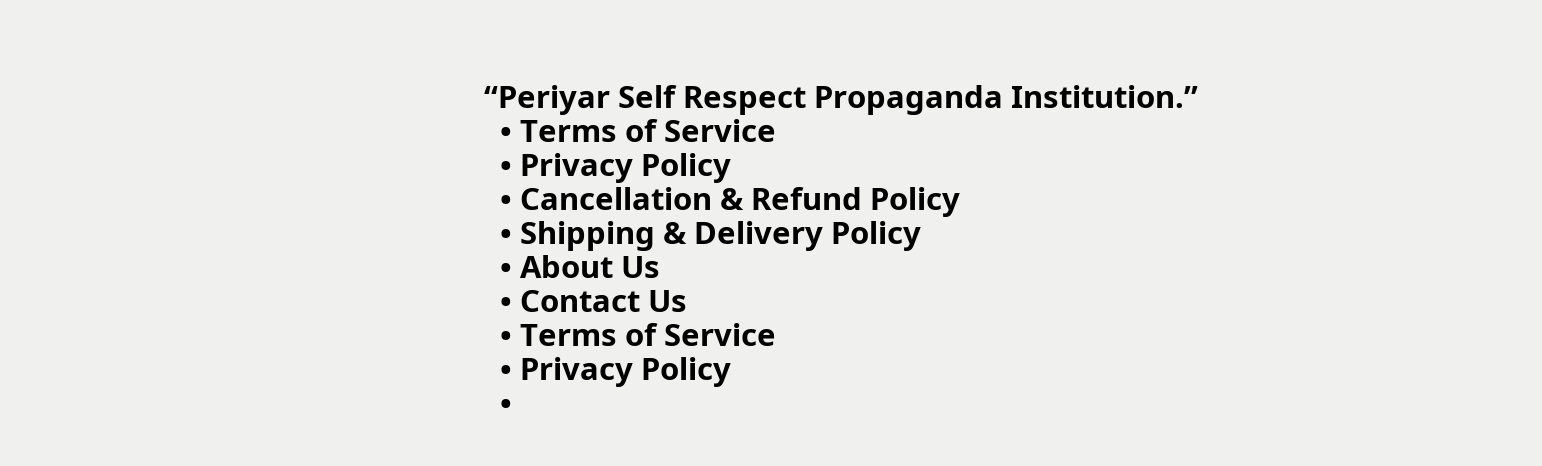“Periyar Self Respect Propaganda Institution.”
  • Terms of Service
  • Privacy Policy
  • Cancellation & Refund Policy
  • Shipping & Delivery Policy
  • About Us
  • Contact Us
  • Terms of Service
  • Privacy Policy
  •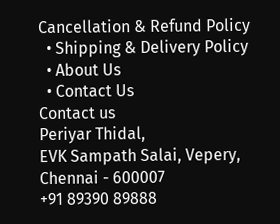Cancellation & Refund Policy
  • Shipping & Delivery Policy
  • About Us
  • Contact Us
Contact us
Periyar Thidal,
EVK Sampath Salai, Vepery,
Chennai - 600007
+91 89390 89888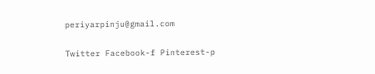periyarpinju@gmail.com

Twitter Facebook-f Pinterest-p